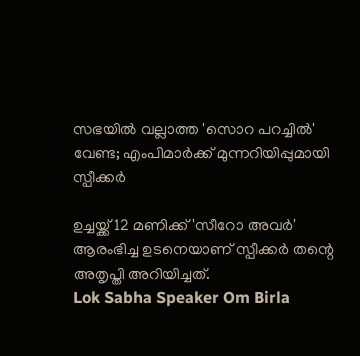സഭയില്‍ വല്ലാത്ത 'സൊറ പറച്ചില്‍' വേണ്ട; എംപിമാര്‍ക്ക് മുന്നറിയിപ്പുമായി സ്പീക്കര്‍

ഉച്ചയ്ക്ക് 12 മണിക്ക് 'സീറോ അവര്‍' ആരംഭിച്ച ഉടനെയാണ് സ്പീക്കര്‍ തന്റെ അതൃപ്തി അറിയിച്ചത്.
Lok Sabha Speaker Om Birla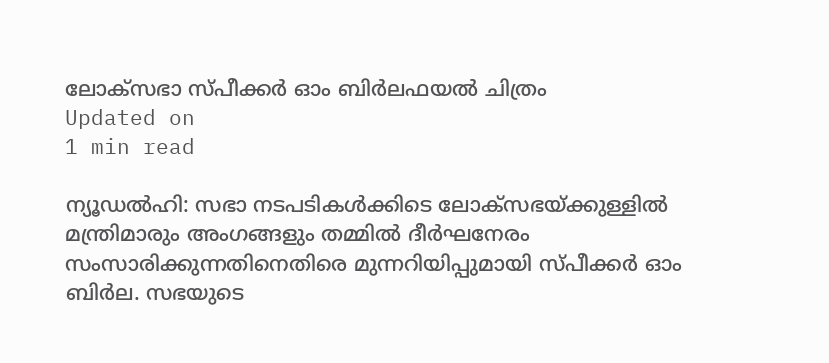ലോക്സഭാ സ്പീക്കര്‍ ഓം ബിര്‍ലഫയല്‍ ചിത്രം
Updated on
1 min read

ന്യൂഡല്‍ഹി: സഭാ നടപടികള്‍ക്കിടെ ലോക്‌സഭയ്ക്കുള്ളില്‍ മന്ത്രിമാരും അംഗങ്ങളും തമ്മില്‍ ദീര്‍ഘനേരം സംസാരിക്കുന്നതിനെതിരെ മുന്നറിയിപ്പുമായി സ്പീക്കര്‍ ഓം ബിര്‍ല. സഭയുടെ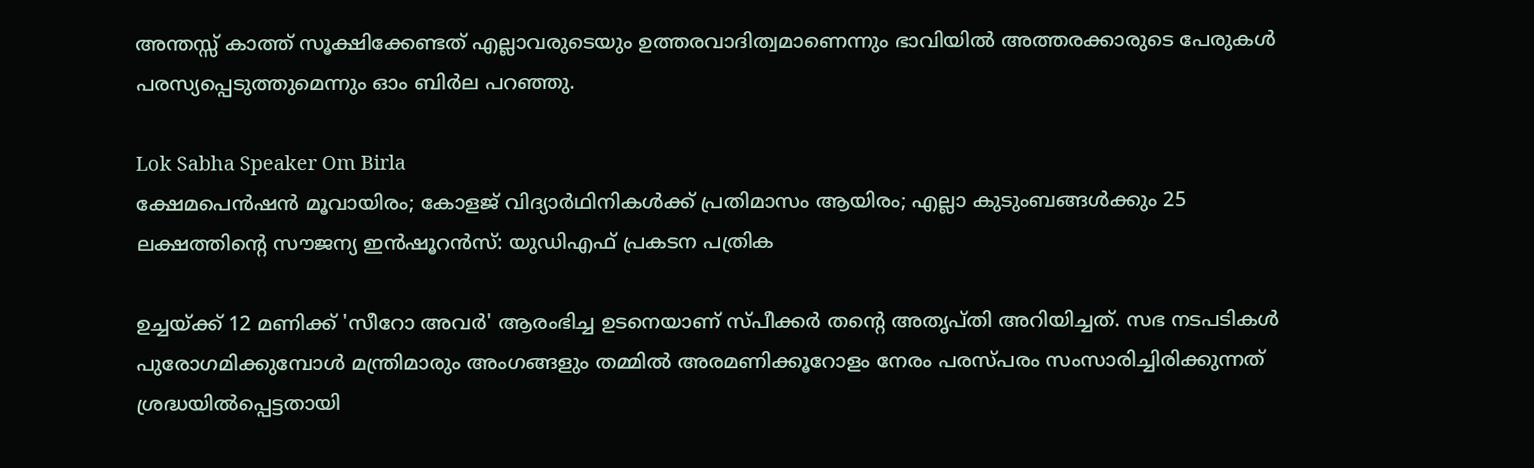അന്തസ്സ് കാത്ത് സൂക്ഷിക്കേണ്ടത് എല്ലാവരുടെയും ഉത്തരവാദിത്വമാണെന്നും ഭാവിയില്‍ അത്തരക്കാരുടെ പേരുകള്‍ പരസ്യപ്പെടുത്തുമെന്നും ഓം ബിര്‍ല പറഞ്ഞു.

Lok Sabha Speaker Om Birla
ക്ഷേമപെന്‍ഷന്‍ മൂവായിരം; കോളജ് വിദ്യാര്‍ഥിനികള്‍ക്ക് പ്രതിമാസം ആയിരം; എല്ലാ കുടുംബങ്ങള്‍ക്കും 25 ലക്ഷത്തിന്‍റെ സൗജന്യ ഇന്‍ഷൂറന്‍സ്: യുഡിഎഫ് പ്രകടന പത്രിക

ഉച്ചയ്ക്ക് 12 മണിക്ക് 'സീറോ അവര്‍' ആരംഭിച്ച ഉടനെയാണ് സ്പീക്കര്‍ തന്റെ അതൃപ്തി അറിയിച്ചത്. സഭ നടപടികള്‍ പുരോഗമിക്കുമ്പോള്‍ മന്ത്രിമാരും അംഗങ്ങളും തമ്മില്‍ അരമണിക്കൂറോളം നേരം പരസ്പരം സംസാരിച്ചിരിക്കുന്നത് ശ്രദ്ധയില്‍പ്പെട്ടതായി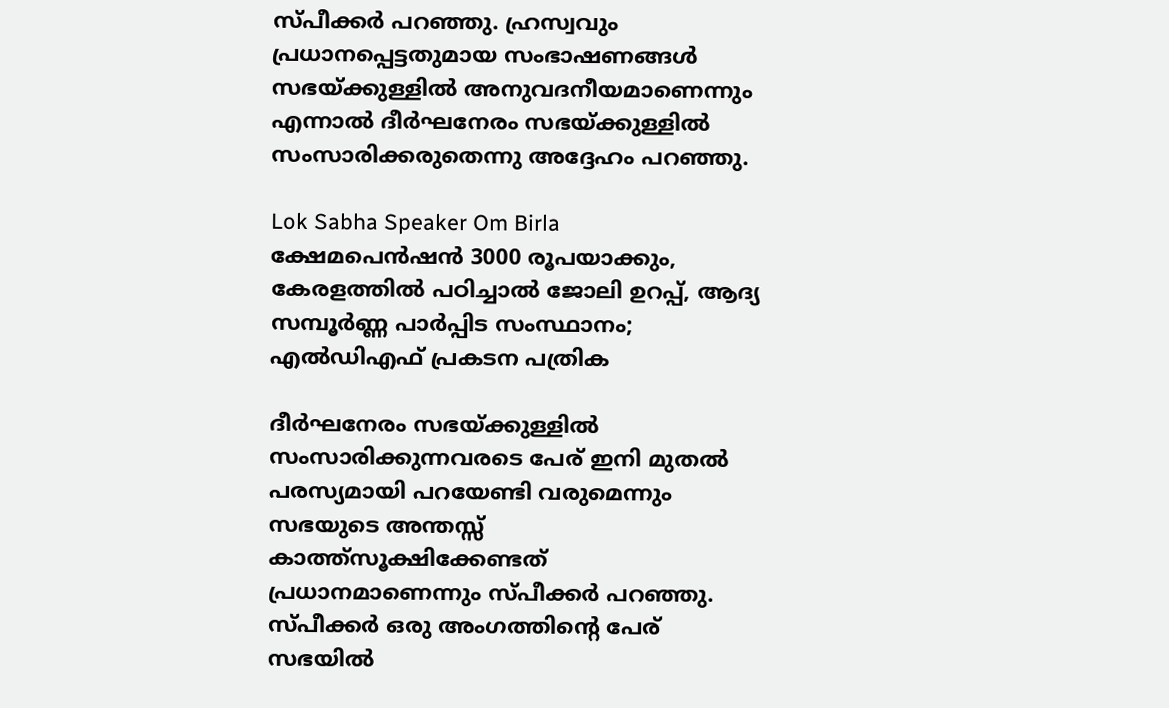സ്പീക്കര്‍ പറഞ്ഞു. ഹ്രസ്വവും പ്രധാനപ്പെട്ടതുമായ സംഭാഷണങ്ങള്‍ സഭയ്ക്കുള്ളില്‍ അനുവദനീയമാണെന്നും എന്നാല്‍ ദീര്‍ഘനേരം സഭയ്ക്കുള്ളില്‍ സംസാരിക്കരുതെന്നു അദ്ദേഹം പറഞ്ഞു.

Lok Sabha Speaker Om Birla
ക്ഷേമപെന്‍ഷന്‍ 3000 രൂപയാക്കും, കേരളത്തില്‍ പഠിച്ചാല്‍ ജോലി ഉറപ്പ്, ആദ്യ സമ്പൂര്‍ണ്ണ പാര്‍പ്പിട സംസ്ഥാനം; എല്‍ഡിഎഫ് പ്രകടന പത്രിക

ദീര്‍ഘനേരം സഭയ്ക്കുള്ളില്‍ സംസാരിക്കുന്നവരടെ പേര് ഇനി മുതല്‍ പരസ്യമായി പറയേണ്ടി വരുമെന്നും സഭയുടെ അന്തസ്സ് കാത്ത്‌സൂക്ഷിക്കേണ്ടത് പ്രധാനമാണെന്നും സ്പീക്കര്‍ പറഞ്ഞു. സ്പീക്കര്‍ ഒരു അംഗത്തിന്റെ പേര് സഭയില്‍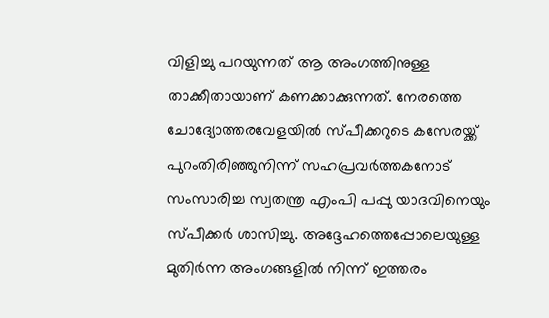വിളിച്ചു പറയുന്നത് ആ അംഗത്തിനുള്ള താക്കീതായാണ് കണക്കാക്കുന്നത്. നേരത്തെ ചോദ്യോത്തരവേളയില്‍ സ്പീക്കറുടെ കസേരയ്ക്ക് പുറംതിരിഞ്ഞുനിന്ന് സഹപ്രവര്‍ത്തകനോട് സംസാരിച്ച സ്വതന്ത്ര എംപി പപ്പു യാദവിനെയും സ്പീക്കര്‍ ശാസിച്ചു. അദ്ദേഹത്തെപ്പോലെയുള്ള മുതിര്‍ന്ന അംഗങ്ങളില്‍ നിന്ന് ഇത്തരം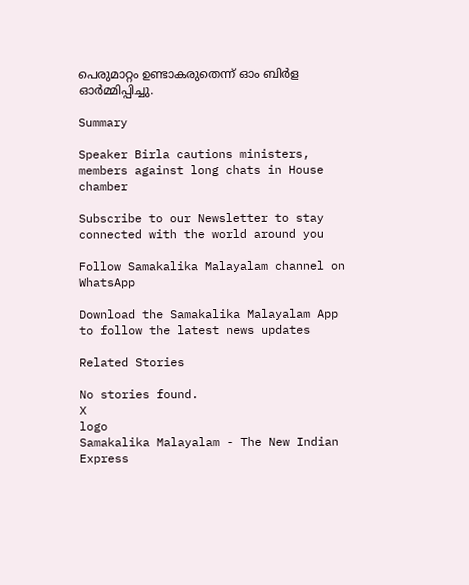പെരുമാറ്റം ഉണ്ടാകരുതെന്ന് ഓം ബിര്‍ള ഓര്‍മ്മിപ്പിച്ചു.

Summary

Speaker Birla cautions ministers, members against long chats in House chamber

Subscribe to our Newsletter to stay connected with the world around you

Follow Samakalika Malayalam channel on WhatsApp

Download the Samakalika Malayalam App to follow the latest news updates

Related Stories

No stories found.
X
logo
Samakalika Malayalam - The New Indian Express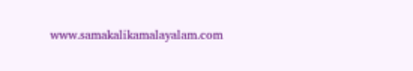www.samakalikamalayalam.com